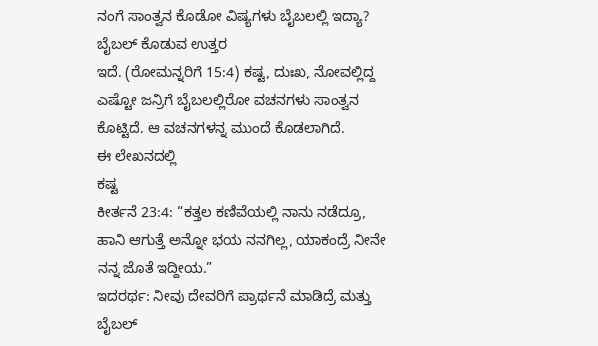ನಂಗೆ ಸಾಂತ್ವನ ಕೊಡೋ ವಿಷ್ಯಗಳು ಬೈಬಲಲ್ಲಿ ಇದ್ಯಾ?
ಬೈಬಲ್ ಕೊಡುವ ಉತ್ತರ
ಇದೆ. (ರೋಮನ್ನರಿಗೆ 15:4) ಕಷ್ಟ, ದುಃಖ, ನೋವಲ್ಲಿದ್ದ ಎಷ್ಟೋ ಜನ್ರಿಗೆ ಬೈಬಲಲ್ಲಿರೋ ವಚನಗಳು ಸಾಂತ್ವನ ಕೊಟ್ಟಿದೆ. ಆ ವಚನಗಳನ್ನ ಮುಂದೆ ಕೊಡಲಾಗಿದೆ.
ಈ ಲೇಖನದಲ್ಲಿ
ಕಷ್ಟ
ಕೀರ್ತನೆ 23:4: “ಕತ್ತಲ ಕಣಿವೆಯಲ್ಲಿ ನಾನು ನಡೆದ್ರೂ, ಹಾನಿ ಆಗುತ್ತೆ ಅನ್ನೋ ಭಯ ನನಗಿಲ್ಲ, ಯಾಕಂದ್ರೆ ನೀನೇ ನನ್ನ ಜೊತೆ ಇದ್ದೀಯ.”
ಇದರರ್ಥ: ನೀವು ದೇವರಿಗೆ ಪ್ರಾರ್ಥನೆ ಮಾಡಿದ್ರೆ ಮತ್ತು ಬೈಬಲ್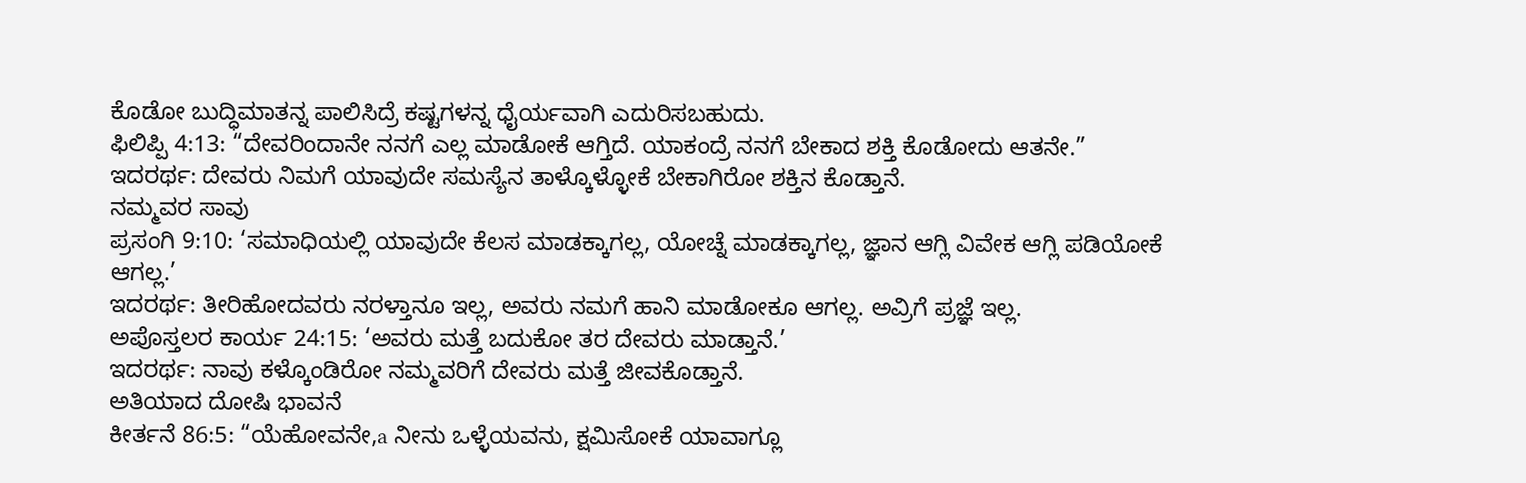ಕೊಡೋ ಬುದ್ಧಿಮಾತನ್ನ ಪಾಲಿಸಿದ್ರೆ ಕಷ್ಟಗಳನ್ನ ಧೈರ್ಯವಾಗಿ ಎದುರಿಸಬಹುದು.
ಫಿಲಿಪ್ಪಿ 4:13: “ದೇವರಿಂದಾನೇ ನನಗೆ ಎಲ್ಲ ಮಾಡೋಕೆ ಆಗ್ತಿದೆ. ಯಾಕಂದ್ರೆ ನನಗೆ ಬೇಕಾದ ಶಕ್ತಿ ಕೊಡೋದು ಆತನೇ.”
ಇದರರ್ಥ: ದೇವರು ನಿಮಗೆ ಯಾವುದೇ ಸಮಸ್ಯೆನ ತಾಳ್ಕೊಳ್ಳೋಕೆ ಬೇಕಾಗಿರೋ ಶಕ್ತಿನ ಕೊಡ್ತಾನೆ.
ನಮ್ಮವರ ಸಾವು
ಪ್ರಸಂಗಿ 9:10: ‘ಸಮಾಧಿಯಲ್ಲಿ ಯಾವುದೇ ಕೆಲಸ ಮಾಡಕ್ಕಾಗಲ್ಲ, ಯೋಚ್ನೆ ಮಾಡಕ್ಕಾಗಲ್ಲ, ಜ್ಞಾನ ಆಗ್ಲಿ ವಿವೇಕ ಆಗ್ಲಿ ಪಡಿಯೋಕೆ ಆಗಲ್ಲ.’
ಇದರರ್ಥ: ತೀರಿಹೋದವರು ನರಳ್ತಾನೂ ಇಲ್ಲ, ಅವರು ನಮಗೆ ಹಾನಿ ಮಾಡೋಕೂ ಆಗಲ್ಲ. ಅವ್ರಿಗೆ ಪ್ರಜ್ಞೆ ಇಲ್ಲ.
ಅಪೊಸ್ತಲರ ಕಾರ್ಯ 24:15: ‘ಅವರು ಮತ್ತೆ ಬದುಕೋ ತರ ದೇವರು ಮಾಡ್ತಾನೆ.’
ಇದರರ್ಥ: ನಾವು ಕಳ್ಕೊಂಡಿರೋ ನಮ್ಮವರಿಗೆ ದೇವರು ಮತ್ತೆ ಜೀವಕೊಡ್ತಾನೆ.
ಅತಿಯಾದ ದೋಷಿ ಭಾವನೆ
ಕೀರ್ತನೆ 86:5: “ಯೆಹೋವನೇ,a ನೀನು ಒಳ್ಳೆಯವನು, ಕ್ಷಮಿಸೋಕೆ ಯಾವಾಗ್ಲೂ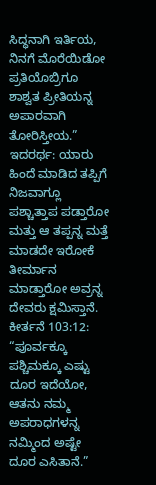ಸಿದ್ಧನಾಗಿ ಇರ್ತಿಯ, ನಿನಗೆ ಮೊರೆಯಿಡೋ ಪ್ರತಿಯೊಬ್ರಿಗೂ ಶಾಶ್ವತ ಪ್ರೀತಿಯನ್ನ ಅಪಾರವಾಗಿ ತೋರಿಸ್ತೀಯ.”
ಇದರರ್ಥ: ಯಾರು ಹಿಂದೆ ಮಾಡಿದ ತಪ್ಪಿಗೆ ನಿಜವಾಗ್ಲೂ ಪಶ್ಚಾತ್ತಾಪ ಪಡ್ತಾರೋ ಮತ್ತು ಆ ತಪ್ಪನ್ನ ಮತ್ತೆ ಮಾಡದೇ ಇರೋಕೆ ತೀರ್ಮಾನ ಮಾಡ್ತಾರೋ ಅವ್ರನ್ನ ದೇವರು ಕ್ಷಮಿಸ್ತಾನೆ.
ಕೀರ್ತನೆ 103:12: “ಪೂರ್ವಕ್ಕೂ ಪಶ್ಚಿಮಕ್ಕೂ ಎಷ್ಟು ದೂರ ಇದೆಯೋ, ಆತನು ನಮ್ಮ ಅಪರಾಧಗಳನ್ನ ನಮ್ಮಿಂದ ಅಷ್ಟೇ ದೂರ ಎಸಿತಾನೆ.”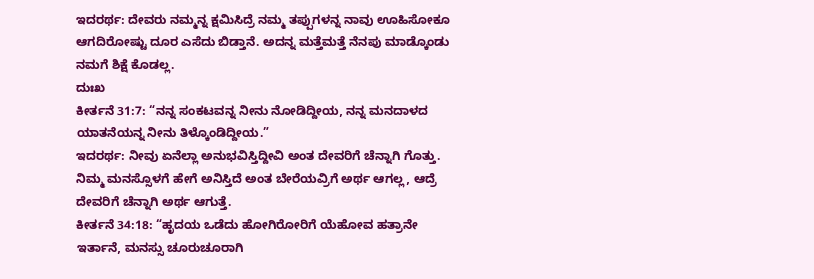ಇದರರ್ಥ: ದೇವರು ನಮ್ಮನ್ನ ಕ್ಷಮಿಸಿದ್ರೆ ನಮ್ಮ ತಪ್ಪುಗಳನ್ನ ನಾವು ಊಹಿಸೋಕೂ ಆಗದಿರೋಷ್ಟು ದೂರ ಎಸೆದು ಬಿಡ್ತಾನೆ. ಅದನ್ನ ಮತ್ತೆಮತ್ತೆ ನೆನಪು ಮಾಡ್ಕೊಂಡು ನಮಗೆ ಶಿಕ್ಷೆ ಕೊಡಲ್ಲ.
ದುಃಖ
ಕೀರ್ತನೆ 31:7: “ನನ್ನ ಸಂಕಟವನ್ನ ನೀನು ನೋಡಿದ್ದೀಯ, ನನ್ನ ಮನದಾಳದ ಯಾತನೆಯನ್ನ ನೀನು ತಿಳ್ಕೊಂಡಿದ್ದೀಯ.”
ಇದರರ್ಥ: ನೀವು ಏನೆಲ್ಲಾ ಅನುಭವಿಸ್ತಿದ್ದೀವಿ ಅಂತ ದೇವರಿಗೆ ಚೆನ್ನಾಗಿ ಗೊತ್ತು. ನಿಮ್ಮ ಮನಸ್ಸೊಳಗೆ ಹೇಗೆ ಅನಿಸ್ತಿದೆ ಅಂತ ಬೇರೆಯವ್ರಿಗೆ ಅರ್ಥ ಆಗಲ್ಲ, ಆದ್ರೆ ದೇವರಿಗೆ ಚೆನ್ನಾಗಿ ಅರ್ಥ ಆಗುತ್ತೆ.
ಕೀರ್ತನೆ 34:18: “ಹೃದಯ ಒಡೆದು ಹೋಗಿರೋರಿಗೆ ಯೆಹೋವ ಹತ್ರಾನೇ ಇರ್ತಾನೆ, ಮನಸ್ಸು ಚೂರುಚೂರಾಗಿ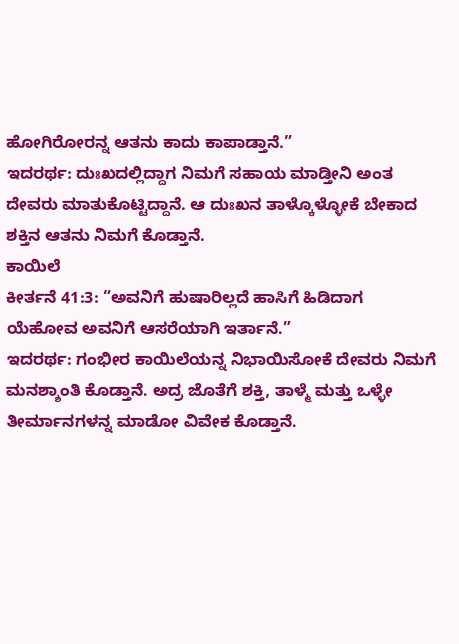ಹೋಗಿರೋರನ್ನ ಆತನು ಕಾದು ಕಾಪಾಡ್ತಾನೆ.”
ಇದರರ್ಥ: ದುಃಖದಲ್ಲಿದ್ದಾಗ ನಿಮಗೆ ಸಹಾಯ ಮಾಡ್ತೀನಿ ಅಂತ ದೇವರು ಮಾತುಕೊಟ್ಟಿದ್ದಾನೆ. ಆ ದುಃಖನ ತಾಳ್ಕೊಳ್ಳೋಕೆ ಬೇಕಾದ ಶಕ್ತಿನ ಆತನು ನಿಮಗೆ ಕೊಡ್ತಾನೆ.
ಕಾಯಿಲೆ
ಕೀರ್ತನೆ 41:3: “ಅವನಿಗೆ ಹುಷಾರಿಲ್ಲದೆ ಹಾಸಿಗೆ ಹಿಡಿದಾಗ ಯೆಹೋವ ಅವನಿಗೆ ಆಸರೆಯಾಗಿ ಇರ್ತಾನೆ.”
ಇದರರ್ಥ: ಗಂಭೀರ ಕಾಯಿಲೆಯನ್ನ ನಿಭಾಯಿಸೋಕೆ ದೇವರು ನಿಮಗೆ ಮನಶ್ಶಾಂತಿ ಕೊಡ್ತಾನೆ. ಅದ್ರ ಜೊತೆಗೆ ಶಕ್ತಿ, ತಾಳ್ಮೆ ಮತ್ತು ಒಳ್ಳೇ ತೀರ್ಮಾನಗಳನ್ನ ಮಾಡೋ ವಿವೇಕ ಕೊಡ್ತಾನೆ.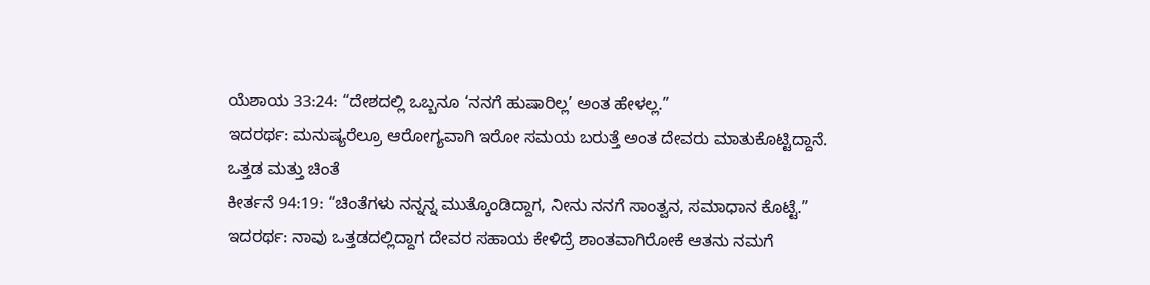ಯೆಶಾಯ 33:24: “ದೇಶದಲ್ಲಿ ಒಬ್ಬನೂ ‘ನನಗೆ ಹುಷಾರಿಲ್ಲ’ ಅಂತ ಹೇಳಲ್ಲ.”
ಇದರರ್ಥ: ಮನುಷ್ಯರೆಲ್ರೂ ಆರೋಗ್ಯವಾಗಿ ಇರೋ ಸಮಯ ಬರುತ್ತೆ ಅಂತ ದೇವರು ಮಾತುಕೊಟ್ಟಿದ್ದಾನೆ.
ಒತ್ತಡ ಮತ್ತು ಚಿಂತೆ
ಕೀರ್ತನೆ 94:19: “ಚಿಂತೆಗಳು ನನ್ನನ್ನ ಮುತ್ಕೊಂಡಿದ್ದಾಗ, ನೀನು ನನಗೆ ಸಾಂತ್ವನ, ಸಮಾಧಾನ ಕೊಟ್ಟೆ.”
ಇದರರ್ಥ: ನಾವು ಒತ್ತಡದಲ್ಲಿದ್ದಾಗ ದೇವರ ಸಹಾಯ ಕೇಳಿದ್ರೆ ಶಾಂತವಾಗಿರೋಕೆ ಆತನು ನಮಗೆ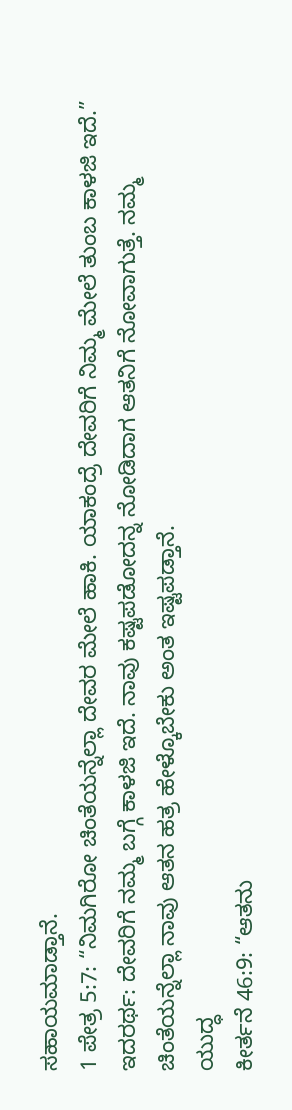ಸಹಾಯಮಾಡ್ತಾನೆ.
1 ಪೇತ್ರ 5:7: “ನಿಮಗಿರೋ ಚಿಂತೆಯನ್ನೆಲ್ಲಾ ದೇವರ ಮೇಲೆ ಹಾಕಿ. ಯಾಕಂದ್ರೆ ದೇವರಿಗೆ ನಿಮ್ಮ ಮೇಲೆ ತುಂಬ ಕಾಳಜಿ ಇದೆ.”
ಇದರರ್ಥ: ದೇವರಿಗೆ ನಮ್ಮ ಬಗ್ಗೆ ಕಾಳಜಿ ಇದೆ. ನಾವು ಕಷ್ಟಪಡೋದನ್ನ ನೋಡಿದಾಗ ಆತನಿಗೆ ನೋವಾಗುತ್ತೆ. ನಮ್ಮ ಚಿಂತೆಯನ್ನೆಲ್ಲಾ ನಾವು ಆತನ ಹತ್ರ ಹೇಳ್ಕೊಬೇಕು ಅಂತ ಇಷ್ಟಪಡ್ತಾನೆ.
ಯುದ್ಧ
ಕೀರ್ತನೆ 46:9: “ಆತನು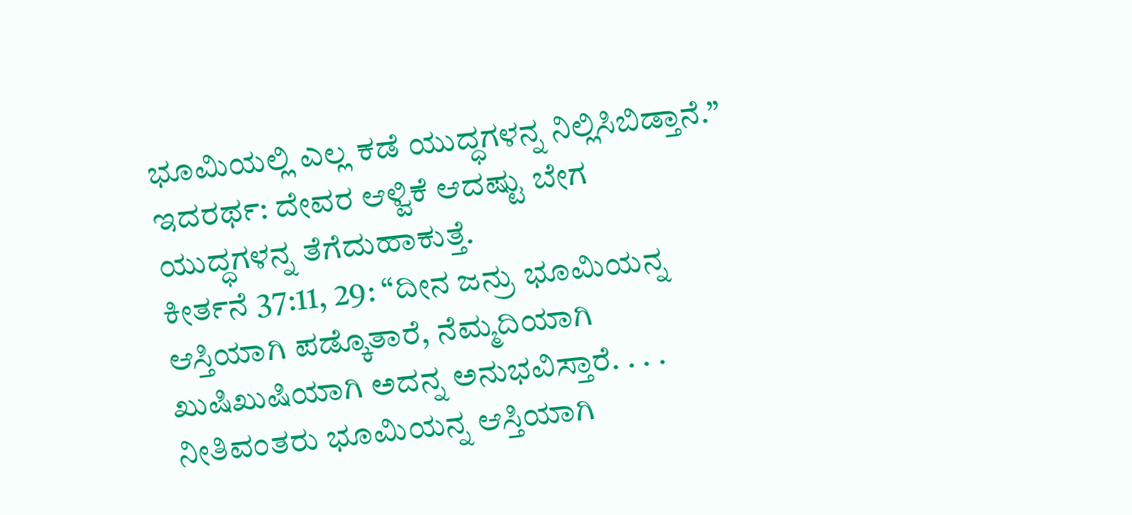ಭೂಮಿಯಲ್ಲಿ ಎಲ್ಲ ಕಡೆ ಯುದ್ಧಗಳನ್ನ ನಿಲ್ಲಿಸಿಬಿಡ್ತಾನೆ.”
ಇದರರ್ಥ: ದೇವರ ಆಳ್ವಿಕೆ ಆದಷ್ಟು ಬೇಗ ಯುದ್ಧಗಳನ್ನ ತೆಗೆದುಹಾಕುತ್ತೆ.
ಕೀರ್ತನೆ 37:11, 29: “ದೀನ ಜನ್ರು ಭೂಮಿಯನ್ನ ಆಸ್ತಿಯಾಗಿ ಪಡ್ಕೊತಾರೆ, ನೆಮ್ಮದಿಯಾಗಿ ಖುಷಿಖುಷಿಯಾಗಿ ಅದನ್ನ ಅನುಭವಿಸ್ತಾರೆ. . . . ನೀತಿವಂತರು ಭೂಮಿಯನ್ನ ಆಸ್ತಿಯಾಗಿ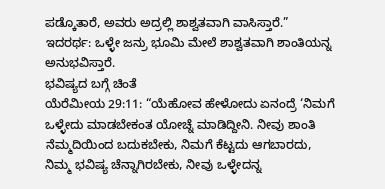ಪಡ್ಕೊತಾರೆ, ಅವರು ಅದ್ರಲ್ಲಿ ಶಾಶ್ವತವಾಗಿ ವಾಸಿಸ್ತಾರೆ.”
ಇದರರ್ಥ: ಒಳ್ಳೇ ಜನ್ರು ಭೂಮಿ ಮೇಲೆ ಶಾಶ್ವತವಾಗಿ ಶಾಂತಿಯನ್ನ ಅನುಭವಿಸ್ತಾರೆ.
ಭವಿಷ್ಯದ ಬಗ್ಗೆ ಚಿಂತೆ
ಯೆರೆಮೀಯ 29:11: “ಯೆಹೋವ ಹೇಳೋದು ಏನಂದ್ರೆ ‘ನಿಮಗೆ ಒಳ್ಳೇದು ಮಾಡಬೇಕಂತ ಯೋಚ್ನೆ ಮಾಡಿದ್ದೀನಿ. ನೀವು ಶಾಂತಿ ನೆಮ್ಮದಿಯಿಂದ ಬದುಕಬೇಕು, ನಿಮಗೆ ಕೆಟ್ಟದು ಆಗಬಾರದು, ನಿಮ್ಮ ಭವಿಷ್ಯ ಚೆನ್ನಾಗಿರಬೇಕು, ನೀವು ಒಳ್ಳೇದನ್ನ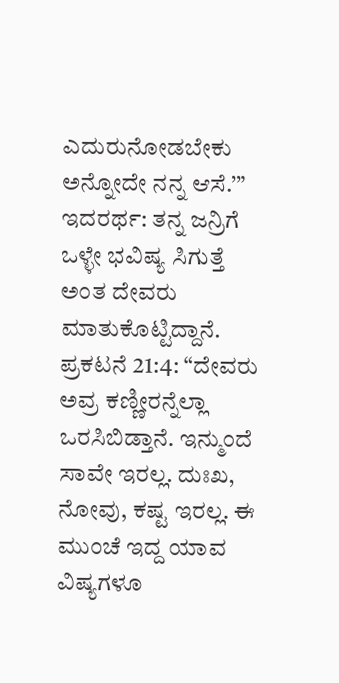ಎದುರುನೋಡಬೇಕು ಅನ್ನೋದೇ ನನ್ನ ಆಸೆ.’”
ಇದರರ್ಥ: ತನ್ನ ಜನ್ರಿಗೆ ಒಳ್ಳೇ ಭವಿಷ್ಯ ಸಿಗುತ್ತೆ ಅಂತ ದೇವರು ಮಾತುಕೊಟ್ಟಿದ್ದಾನೆ.
ಪ್ರಕಟನೆ 21:4: “ದೇವರು ಅವ್ರ ಕಣ್ಣೀರನ್ನೆಲ್ಲಾ ಒರಸಿಬಿಡ್ತಾನೆ. ಇನ್ಮುಂದೆ ಸಾವೇ ಇರಲ್ಲ. ದುಃಖ, ನೋವು, ಕಷ್ಟ ಇರಲ್ಲ. ಈ ಮುಂಚೆ ಇದ್ದ ಯಾವ ವಿಷ್ಯಗಳೂ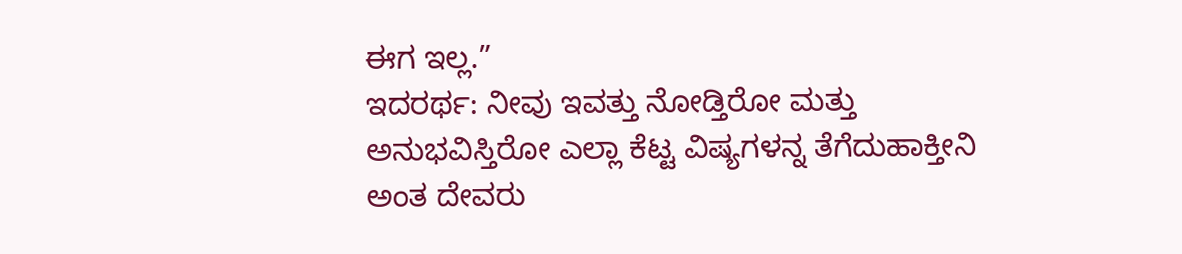ಈಗ ಇಲ್ಲ.”
ಇದರರ್ಥ: ನೀವು ಇವತ್ತು ನೋಡ್ತಿರೋ ಮತ್ತು ಅನುಭವಿಸ್ತಿರೋ ಎಲ್ಲಾ ಕೆಟ್ಟ ವಿಷ್ಯಗಳನ್ನ ತೆಗೆದುಹಾಕ್ತೀನಿ ಅಂತ ದೇವರು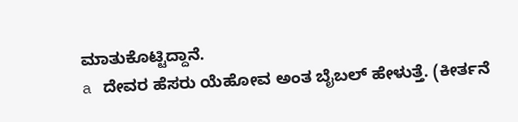ಮಾತುಕೊಟ್ಟಿದ್ದಾನೆ.
a ದೇವರ ಹೆಸರು ಯೆಹೋವ ಅಂತ ಬೈಬಲ್ ಹೇಳುತ್ತೆ. (ಕೀರ್ತನೆ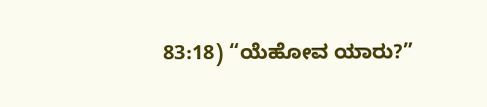83:18) “ಯೆಹೋವ ಯಾರು?”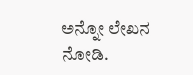ಅನ್ನೋ ಲೇಖನ ನೋಡಿ.